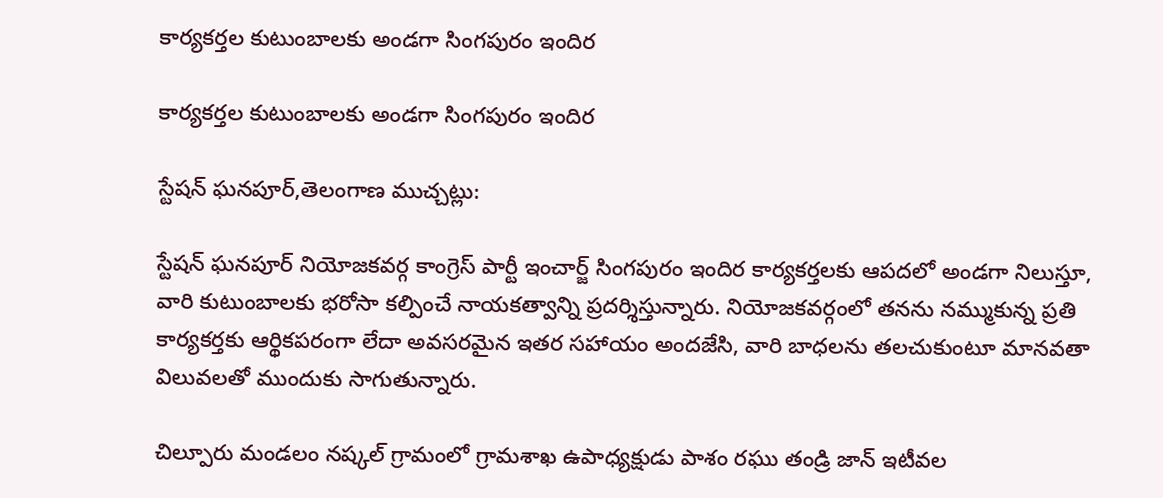కార్యకర్తల కుటుంబాలకు అండగా సింగపురం ఇందిర

కార్యకర్తల కుటుంబాలకు అండగా సింగపురం ఇందిర

స్టేషన్ ఘనపూర్,తెలంగాణ ముచ్చట్లు:

స్టేషన్ ఘనపూర్ నియోజకవర్గ కాంగ్రెస్ పార్టీ ఇంచార్జ్ సింగపురం ఇందిర కార్యకర్తలకు ఆపదలో అండగా నిలుస్తూ, వారి కుటుంబాలకు భరోసా కల్పించే నాయకత్వాన్ని ప్రదర్శిస్తున్నారు. నియోజకవర్గంలో తనను నమ్ముకున్న ప్రతి కార్యకర్తకు ఆర్థికపరంగా లేదా అవసరమైన ఇతర సహాయం అందజేసి, వారి బాధలను తలచుకుంటూ మానవతా విలువలతో ముందుకు సాగుతున్నారు.

చిల్పూరు మండలం నష్కల్ గ్రామంలో గ్రామశాఖ ఉపాధ్యక్షుడు పాశం రఘు తండ్రి జాన్ ఇటీవల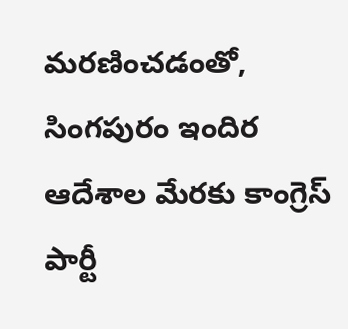మరణించడంతో, సింగపురం ఇందిర ఆదేశాల మేరకు కాంగ్రెస్ పార్టీ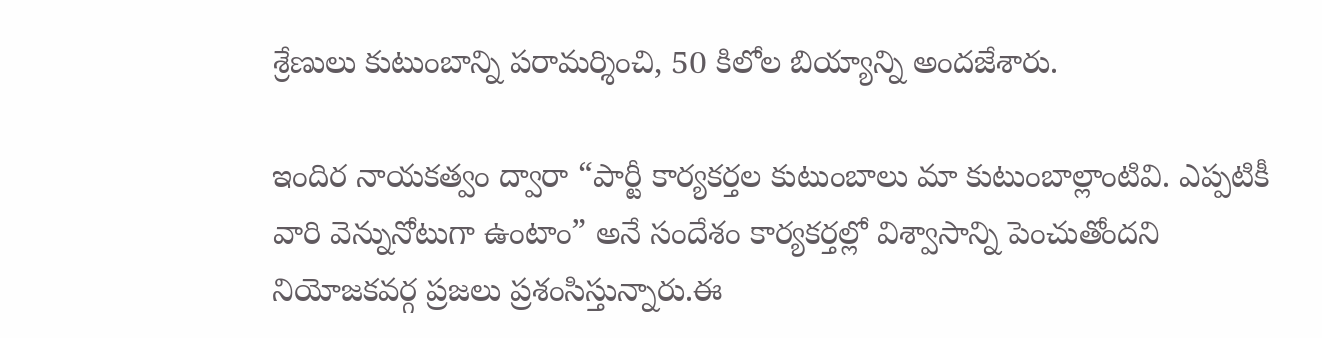శ్రేణులు కుటుంబాన్ని పరామర్శించి, 50 కిలోల బియ్యాన్ని అందజేశారు.

ఇందిర నాయకత్వం ద్వారా “పార్టీ కార్యకర్తల కుటుంబాలు మా కుటుంబాల్లాంటివి. ఎప్పటికీ వారి వెన్నునోటుగా ఉంటాం” అనే సందేశం కార్యకర్తల్లో విశ్వాసాన్ని పెంచుతోందని నియోజకవర్గ ప్రజలు ప్రశంసిస్తున్నారు.ఈ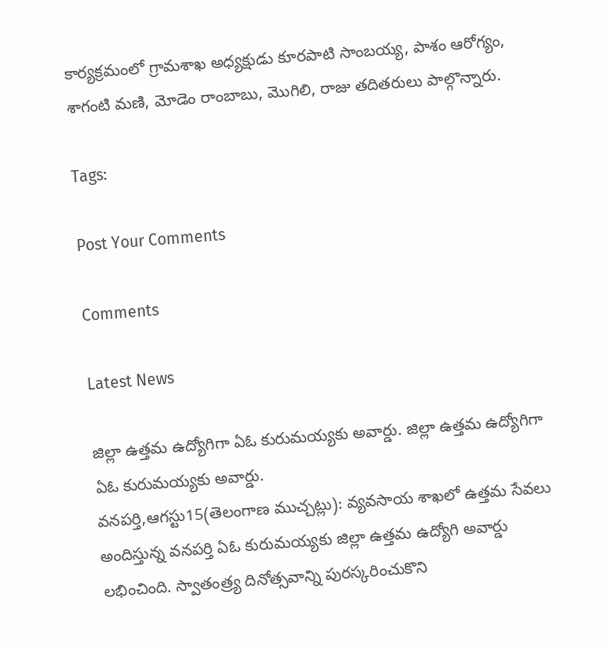కార్యక్రమంలో గ్రామశాఖ అధ్యక్షుడు కూరపాటి సాంబయ్య, పాశం ఆరోగ్యం, శాగంటి మణి, మోడెం రాంబాబు, మొగిలి, రాజు తదితరులు పాల్గొన్నారు.

Tags:

Post Your Comments

Comments

Latest News

జిల్లా ఉత్తమ ఉద్యోగిగా ఏఓ కురుమయ్యకు అవార్డు. జిల్లా ఉత్తమ ఉద్యోగిగా ఏఓ కురుమయ్యకు అవార్డు.
వనపర్తి,ఆగస్టు15(తెలంగాణ ముచ్చట్లు): వ్యవసాయ శాఖలో ఉత్తమ సేవలు అందిస్తున్న వనపర్తి ఏఓ కురుమయ్యకు జిల్లా ఉత్తమ ఉద్యోగి అవార్డు లభించింది. స్వాతంత్ర్య దినోత్సవాన్ని పురస్కరించుకొని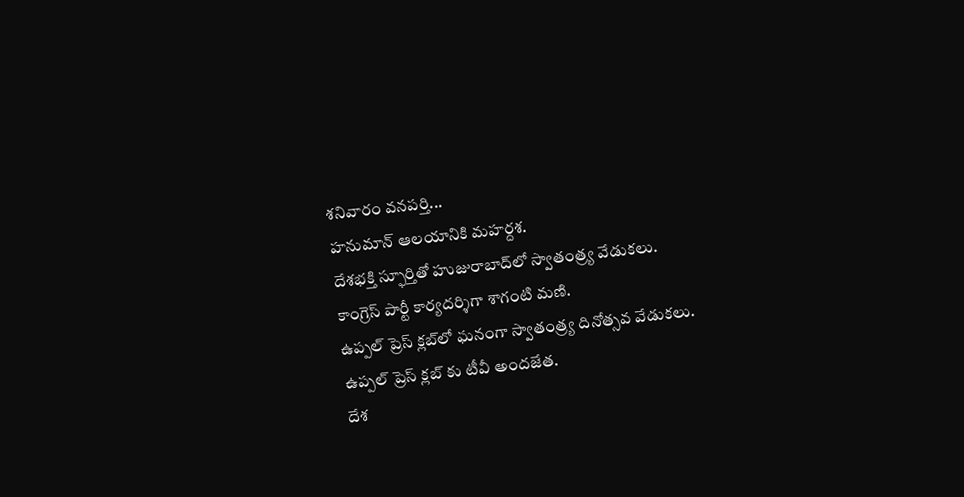శనివారం వనపర్తి...
హనుమాన్ ఆలయానికి మహర్దశ.
దేశభక్తి స్ఫూర్తితో హుజురాబాద్‌లో స్వాతంత్ర్య వేడుకలు.
కాంగ్రెస్ పార్టీ కార్యదర్శిగా శాగంటి మణి.
ఉప్పల్ ప్రెస్ క్లబ్‌లో ఘనంగా స్వాతంత్ర్య దినోత్సవ వేడుకలు.
ఉప్పల్ ప్రెస్ క్లబ్‌ కు టీవీ అందజేత.
దేశ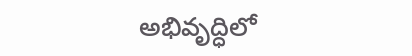అభివృద్ధిలో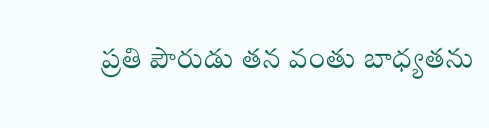ప్రతి పౌరుడు తన వంతు బాధ్యతను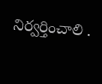నిర్వర్తించాలి .